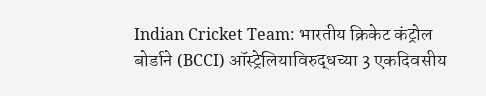Indian Cricket Team: भारतीय क्रिकेट कंट्रोल बोर्डाने (BCCI) ऑस्ट्रेलियाविरुद्धच्या 3 एकदिवसीय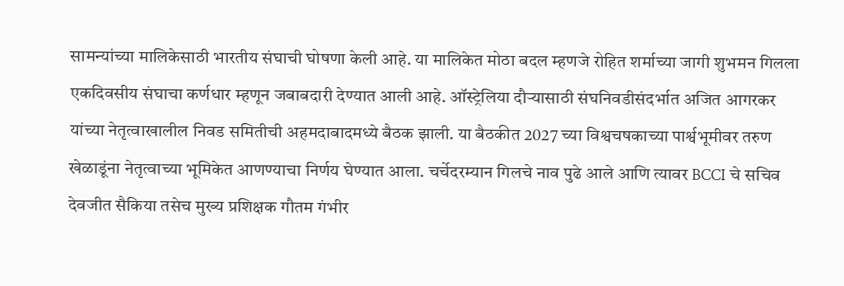सामन्यांच्या मालिकेसाठी भारतीय संघाची घोषणा केली आहे. या मालिकेत मोठा बदल म्हणजे रोहित शर्माच्या जागी शुभमन गिलला एकदिवसीय संघाचा कर्णधार म्हणून जबाबदारी देण्यात आली आहे. ऑस्ट्रेलिया दौऱ्यासाठी संघनिवडीसंदर्भात अजित आगरकर यांच्या नेतृत्वाखालील निवड समितीची अहमदाबादमध्ये बैठक झाली. या बैठकीत 2027 च्या विश्वचषकाच्या पार्श्वभूमीवर तरुण खेळाडूंना नेतृत्वाच्या भूमिकेत आणण्याचा निर्णय घेण्यात आला. चर्चेदरम्यान गिलचे नाव पुढे आले आणि त्यावर BCCI चे सचिव देवजीत सैकिया तसेच मुख्य प्रशिक्षक गौतम गंभीर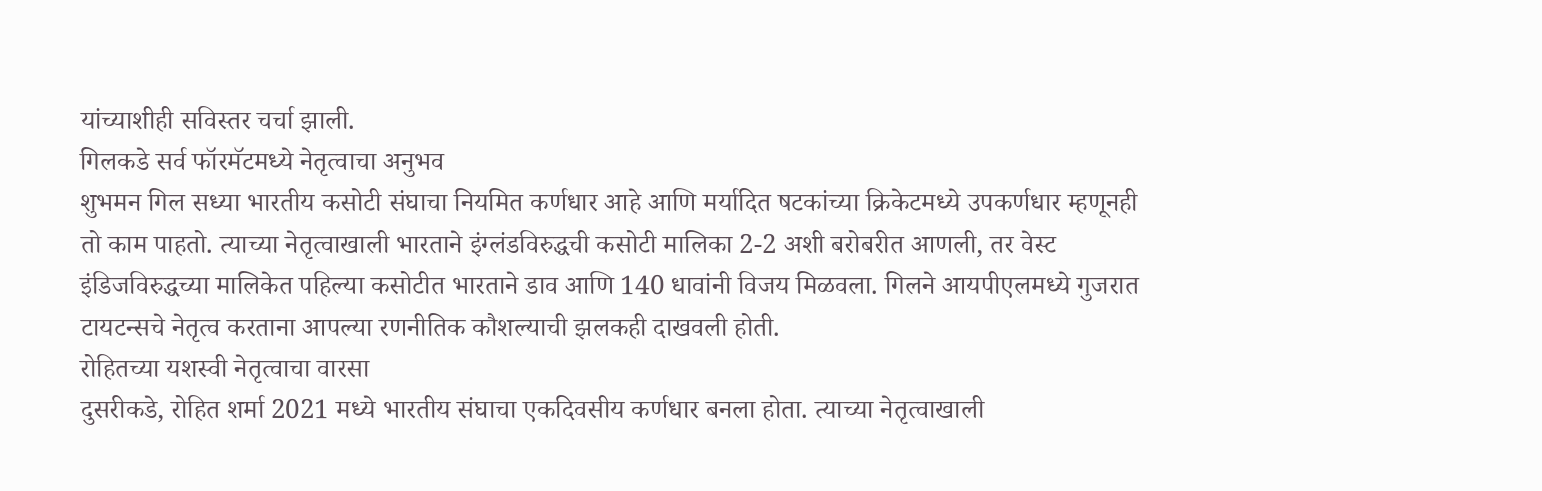यांच्याशीही सविस्तर चर्चा झाली.
गिलकडे सर्व फॉरमॅटमध्ये नेतृत्वाचा अनुभव
शुभमन गिल सध्या भारतीय कसोटी संघाचा नियमित कर्णधार आहे आणि मर्यादित षटकांच्या क्रिकेटमध्ये उपकर्णधार म्हणूनही तो काम पाहतो. त्याच्या नेतृत्वाखाली भारताने इंग्लंडविरुद्धची कसोटी मालिका 2-2 अशी बरोबरीत आणली, तर वेस्ट इंडिजविरुद्धच्या मालिकेत पहिल्या कसोटीत भारताने डाव आणि 140 धावांनी विजय मिळवला. गिलने आयपीएलमध्ये गुजरात टायटन्सचे नेतृत्व करताना आपल्या रणनीतिक कौशल्याची झलकही दाखवली होती.
रोहितच्या यशस्वी नेतृत्वाचा वारसा
दुसरीकडे, रोहित शर्मा 2021 मध्ये भारतीय संघाचा एकदिवसीय कर्णधार बनला होता. त्याच्या नेतृत्वाखाली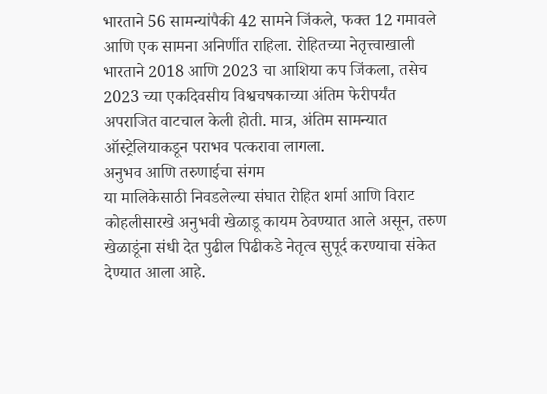भारताने 56 सामन्यांपैकी 42 सामने जिंकले, फक्त 12 गमावले आणि एक सामना अनिर्णीत राहिला. रोहितच्या नेतृत्त्वाखाली भारताने 2018 आणि 2023 चा आशिया कप जिंकला, तसेच 2023 च्या एकदिवसीय विश्वचषकाच्या अंतिम फेरीपर्यंत अपराजित वाटचाल केली होती. मात्र, अंतिम सामन्यात ऑस्ट्रेलियाकडून पराभव पत्करावा लागला.
अनुभव आणि तरुणाईचा संगम
या मालिकेसाठी निवडलेल्या संघात रोहित शर्मा आणि विराट कोहलीसारखे अनुभवी खेळाडू कायम ठेवण्यात आले असून, तरुण खेळाडूंना संधी देत पुढील पिढीकडे नेतृत्व सुपूर्द करण्याचा संकेत देण्यात आला आहे.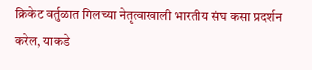क्रिकेट वर्तुळात गिलच्या नेतृत्वाखाली भारतीय संघ कसा प्रदर्शन करेल, याकडे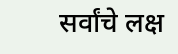सर्वांचे लक्ष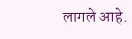लागले आहे.